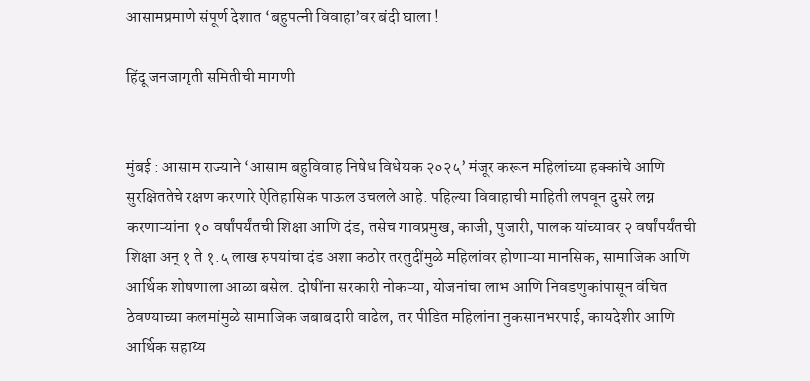आसामप्रमाणे संपूर्ण देशात ‘बहुपत्नी विवाहा’वर बंदी घाला !

हिंदू जनजागृती समितीची मागणी


मुंबई : आसाम राज्याने ‘आसाम बहुविवाह निषेध विधेयक २०२५’ मंजूर करून महिलांच्या हक्कांचे आणि सुरक्षिततेचे रक्षण करणारे ऐतिहासिक पाऊल उचलले आहे. पहिल्या विवाहाची माहिती लपवून दुसरे लग्न करणाऱ्यांना १० वर्षांपर्यंतची शिक्षा आणि दंड, तसेच गावप्रमुख, काजी, पुजारी, पालक यांच्यावर २ वर्षांपर्यंतची शिक्षा अन् १ ते १.५ लाख रुपयांचा दंड अशा कठोर तरतुदींमुळे महिलांवर होणाऱ्या मानसिक, सामाजिक आणि आर्थिक शोषणाला आळा बसेल. दोषींना सरकारी नोकऱ्या, योजनांचा लाभ आणि निवडणुकांपासून वंचित ठेवण्याच्या कलमांमुळे सामाजिक जबाबदारी वाढेल, तर पीडित महिलांना नुकसानभरपाई, कायदेशीर आणि आर्थिक सहाय्य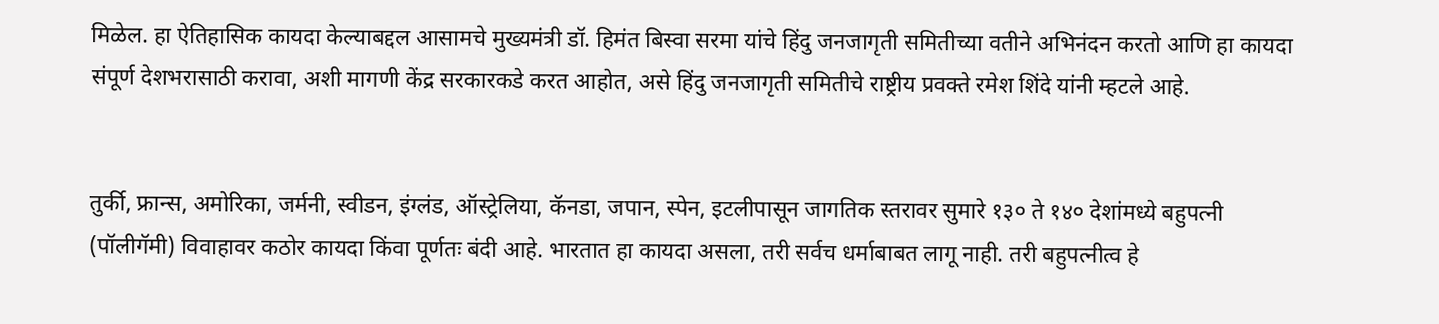मिळेल. हा ऐतिहासिक कायदा केल्याबद्दल आसामचे मुख्यमंत्री डॉ. हिमंत बिस्वा सरमा यांचे हिंदु जनजागृती समितीच्या वतीने अभिनंदन करतो आणि हा कायदा संपूर्ण देशभरासाठी करावा, अशी मागणी केंद्र सरकारकडे करत आहोत, असे हिंदु जनजागृती समितीचे राष्ट्रीय प्रवक्ते रमेश शिंदे यांनी म्हटले आहे.


तुर्की, फ्रान्स, अमोरिका, जर्मनी, स्वीडन, इंग्लंड, ऑस्ट्रेलिया, कॅनडा, जपान, स्पेन, इटलीपासून जागतिक स्तरावर सुमारे १३० ते १४० देशांमध्ये बहुपत्नी (पॉलीगॅमी) विवाहावर कठोर कायदा किंवा पूर्णतः बंदी आहे. भारतात हा कायदा असला, तरी सर्वच धर्माबाबत लागू नाही. तरी बहुपत्नीत्व हे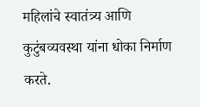महिलांचे स्वातंत्र्य आणि कुटुंबव्यवस्था यांना धोका निर्माण करते.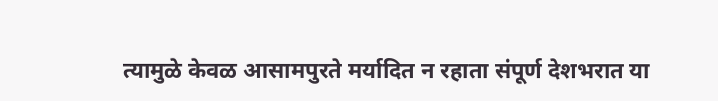त्यामुळे केवळ आसामपुरते मर्यादित न रहाता संपूर्ण देशभरात या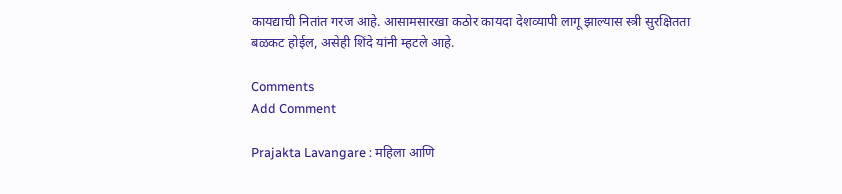कायद्याची नितांत गरज आहे. आसामसारखा कठोर कायदा देशव्यापी लागू झाल्यास स्त्री सुरक्षितता बळकट होईल, असेही शिंदे यांनी म्हटले आहे.

Comments
Add Comment

Prajakta Lavangare : महिला आणि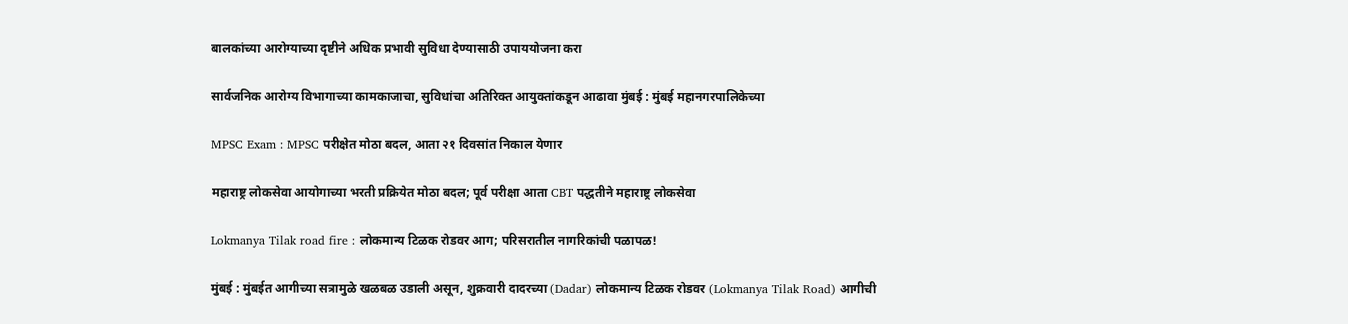बालकांच्या आरोग्याच्या दृष्टीने अधिक प्रभावी सुविधा देण्यासाठी उपाययोजना करा

सार्वजनिक आरोग्य विभागाच्या कामकाजाचा, सुविधांचा अतिरिक्त आयुक्तांकडून आढावा मुंबई : मुंबई महानगरपालिकेच्या

MPSC Exam : MPSC परीक्षेत मोठा बदल, आता २१ दिवसांत निकाल येणार

महाराष्ट्र लोकसेवा आयोगाच्या भरती प्रक्रियेत मोठा बदल; पूर्व परीक्षा आता CBT पद्धतीने महाराष्ट्र लोकसेवा

Lokmanya Tilak road fire : लोकमान्य टिळक रोडवर आग; परिसरातील नागरिकांची पळापळ!

मुंबई : मुंबईत आगीच्या सत्रामुळे खळबळ उडाली असून, शुक्रवारी दादरच्या (Dadar) लोकमान्य टिळक रोडवर (Lokmanya Tilak Road) आगीची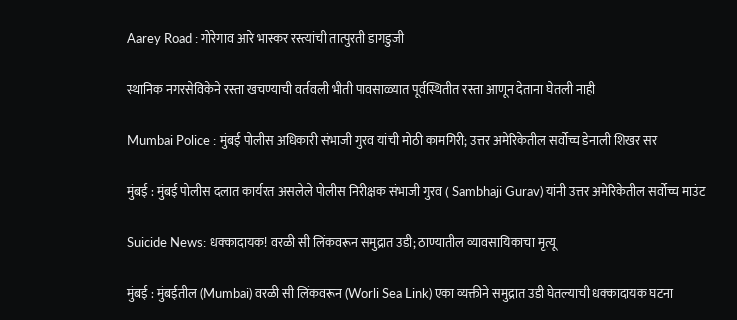Aarey Road : गोरेगाव आरे भास्कर रस्त्यांची तात्पुरती डागडुजी

स्थानिक नगरसेविकेने रस्ता खचण्याची वर्तवली भीती पावसाळ्यात पूर्वस्थितीत रस्ता आणून देताना घेतली नाही

Mumbai Police : मुंबई पोलीस अधिकारी संभाजी गुरव यांची मोठी कामगिरी; उत्तर अमेरिकेतील सर्वोच्च डेनाली शिखर सर

मुंबई : मुंबई पोलीस दलात कार्यरत असलेले पोलीस निरीक्षक संभाजी गुरव ( Sambhaji Gurav) यांनी उत्तर अमेरिकेतील सर्वोच्च माउंट

Suicide News: धक्कादायक! वरळी सी लिंकवरून समुद्रात उडी; ठाण्यातील व्यावसायिकाचा मृत्यू

मुंबई : मुंबईतील (Mumbai) वरळी सी लिंकवरून (Worli Sea Link) एका व्यक्तीने समुद्रात उडी घेतल्याची धक्कादायक घटना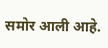समोर आली आहे.